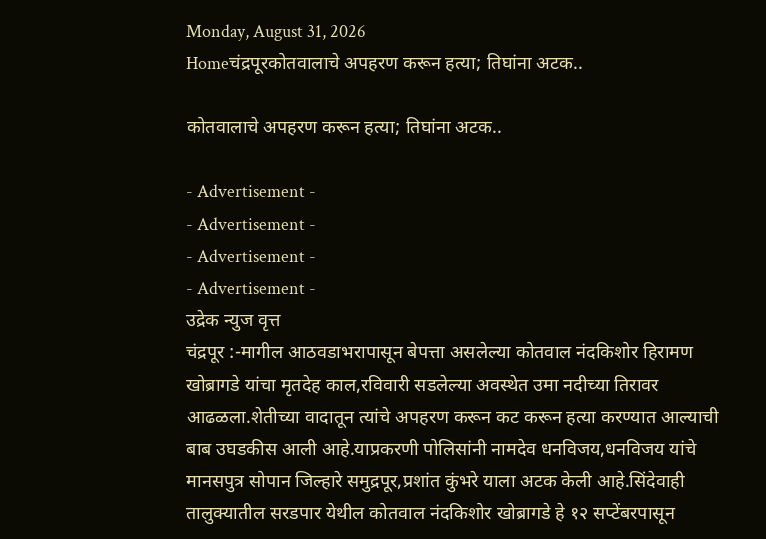Monday, August 31, 2026
Homeचंद्रपूरकोतवालाचे अपहरण करून हत्या; तिघांना अटक..

कोतवालाचे अपहरण करून हत्या; तिघांना अटक..

- Advertisement -
- Advertisement -
- Advertisement -
- Advertisement -
उद्रेक न्युज वृत्त
चंद्रपूर :-मागील आठवडाभरापासून बेपत्ता असलेल्या कोतवाल नंदकिशोर हिरामण खोब्रागडे यांचा मृतदेह काल,रविवारी सडलेल्या अवस्थेत उमा नदीच्या तिरावर आढळला.शेतीच्या वादातून त्यांचे अपहरण करून कट करून हत्या करण्यात आल्याची बाब उघडकीस आली आहे.याप्रकरणी पोलिसांनी नामदेव धनविजय,धनविजय यांचे मानसपुत्र सोपान जिल्हारे समुद्रपूर,प्रशांत कुंभरे याला अटक केली आहे.सिंदेवाही तालुक्यातील सरडपार येथील कोतवाल नंदकिशोर खोब्रागडे हे १२ सप्टेंबरपासून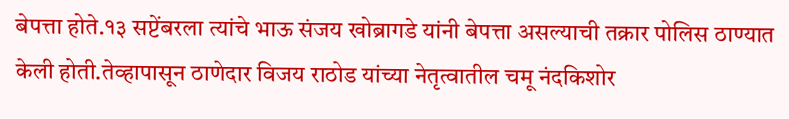बेपत्ता होते.१३ सप्टेंबरला त्यांचे भाऊ संजय खोब्रागडे यांनी बेपत्ता असल्याची तक्रार पोलिस ठाण्यात केली होती.तेव्हापासून ठाणेदार विजय राठोड यांच्या नेतृत्वातील चमू नंदकिशोर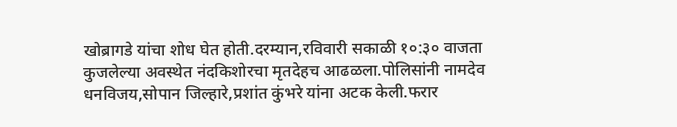खोब्रागडे यांचा शोध घेत होती.दरम्यान,रविवारी सकाळी १०:३० वाजता कुजलेल्या अवस्थेत नंदकिशोरचा मृतदेहच आढळला.पोलिसांनी नामदेव धनविजय,सोपान जिल्हारे,प्रशांत कुंभरे यांना अटक केली.फरार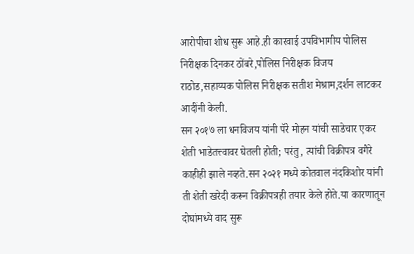आरोपीचा शोध सुरू आहे.ही कारवाई उपविभागीय पोलिस निरीक्षक दिनकर ठोंबरे,पोलिस निरीक्षक विजय राठोड,सहाय्यक पोलिस निरीक्षक सतीश मेश्राम,दर्शन लाटकर आदींनी केली.
सन २०१७ ला धनविजय यांनी पॅरे मोहन यांची साडेचार एकर शेती भाडेतत्त्वावर घेतली होती; परंतु, त्यांची विक्रीपत्र वगैरे काहीही झाले नव्हते.सन २०२१ मध्ये कोतवाल नंदकिशोर यांनी ती शेती खरेदी करून विक्रीपत्रही तयार केले होते.या कारणातून दोघांमध्ये वाद सुरू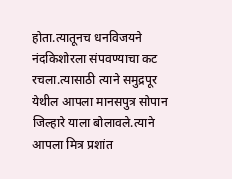होता.त्यातूनच धनविजयने नंदकिशोरला संपवण्याचा कट रचला.त्यासाठी त्याने समुद्रपूर येथील आपला मानसपुत्र सोपान जिल्हारे याला बोलावले.त्याने आपला मित्र प्रशांत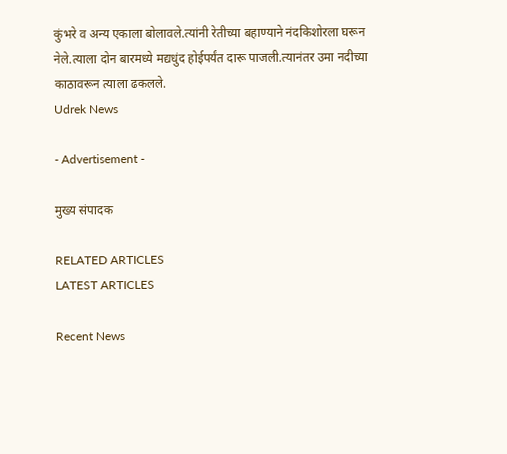कुंभरे व अन्य एकाला बोलावले.त्यांनी रेतीच्या बहाण्याने नंदकिशोरला घरून नेले.त्याला दोन बारमध्ये मद्यधुंद होईपर्यंत दारू पाजली.त्यानंतर उमा नदीच्या काठावरून त्याला ढकलले.
Udrek News

- Advertisement -

मुख्य संपादक

RELATED ARTICLES
LATEST ARTICLES

Recent News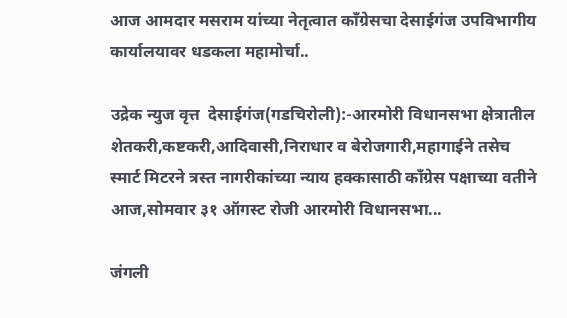आज आमदार मसराम यांच्या नेतृत्वात काँग्रेसचा देसाईगंज उपविभागीय कार्यालयावर धडकला महामोर्चा..

उद्रेक न्युज वृत्त  देसाईगंज(गडचिरोली):-आरमोरी विधानसभा क्षेत्रातील शेतकरी,कष्टकरी,आदिवासी,निराधार व बेरोजगारी,महागाईने तसेच स्मार्ट मिटरने त्रस्त नागरीकांच्या न्याय हक्कासाठी काँग्रेस पक्षाच्या वतीने आज,सोमवार ३१ ऑगस्ट रोजी आरमोरी विधानसभा...

जंगली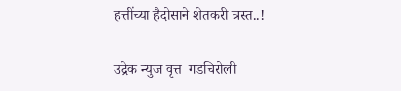हत्तींच्या हैदोसाने शेतकरी त्रस्त..!

उद्रेक न्युज वृत्त  गडचिरोली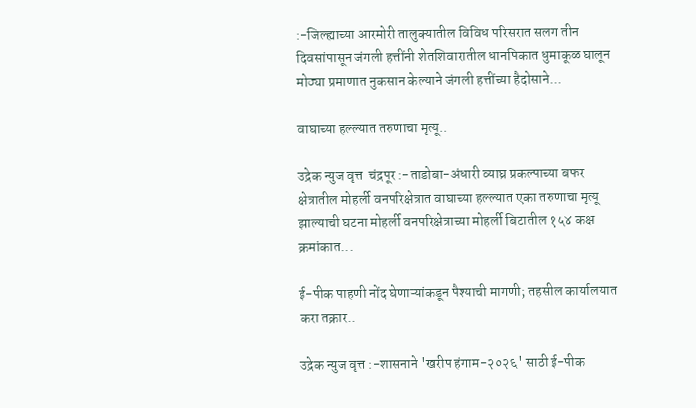:-जिल्ह्याच्या आरमोरी तालुक्यातील विविध परिसरात सलग तीन दिवसांपासून जंगली हत्तींनी शेतशिवारातील धानपिकात धुमाकूळ घालून मोठ्या प्रमाणात नुकसान केल्याने जंगली हत्तींच्या हैदोसाने...

वाघाच्या हल्ल्यात तरुणाचा मृत्यू..

उद्रेक न्युज वृत्त  चंद्रपूर :-ताडोबा-अंधारी व्याघ्र प्रकल्पाच्या बफर क्षेत्रातील मोहर्ली वनपरिक्षेत्रात वाघाच्या हल्ल्यात एका तरुणाचा मृत्यू झाल्याची घटना मोहर्ली वनपरिक्षेत्राच्या मोहर्ली बिटातील १५४ कक्ष क्रमांकात...

ई-पीक पाहणी नोंद घेणाऱ्यांकडून पैश्याची मागणी; तहसील कार्यालयात करा तक्रार..

उद्रेक न्युज वृत्त :-शासनाने 'खरीप हंगाम-२०२६' साठी ई-पीक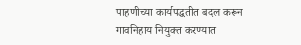पाहणीच्या कार्यपद्धतीत बदल करून गावनिहाय नियुक्त करण्यात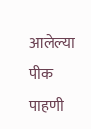आलेल्या पीक पाहणी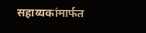सहाय्यकांमार्फत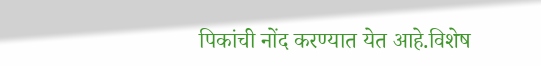पिकांची नोंद करण्यात येत आहे.विशेष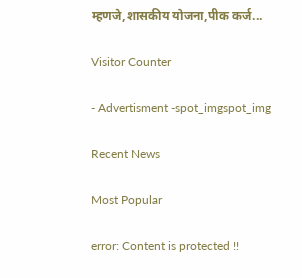म्हणजे,शासकीय योजना,पीक कर्ज...

Visitor Counter

- Advertisment -spot_imgspot_img

Recent News

Most Popular

error: Content is protected !!